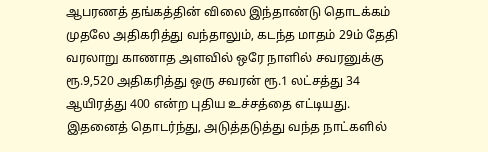ஆபரணத் தங்கத்தின் விலை இந்தாண்டு தொடக்கம் முதலே அதிகரித்து வந்தாலும், கடந்த மாதம் 29ம் தேதி வரலாறு காணாத அளவில் ஒரே நாளில் சவரனுக்கு ரூ.9,520 அதிகரித்து ஒரு சவரன் ரூ.1 லட்சத்து 34 ஆயிரத்து 400 என்ற புதிய உச்சத்தை எட்டியது.
இதனைத் தொடர்ந்து, அடுத்தடுத்து வந்த நாட்களில்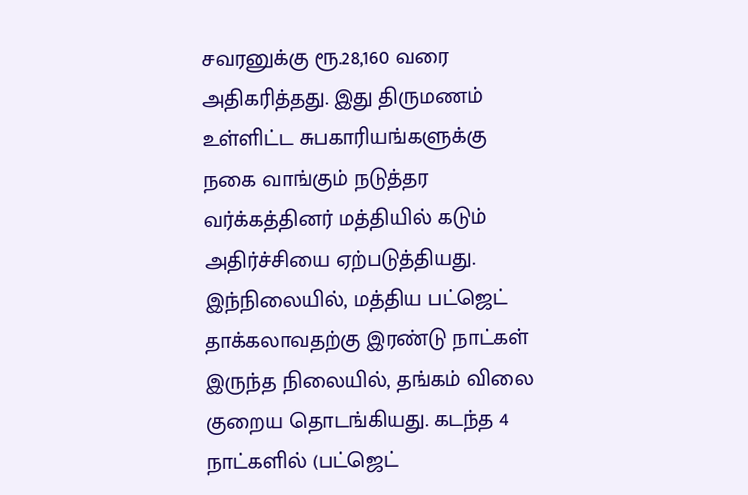சவரனுக்கு ரூ.28,160 வரை அதிகரித்தது. இது திருமணம் உள்ளிட்ட சுபகாரியங்களுக்கு நகை வாங்கும் நடுத்தர வர்க்கத்தினர் மத்தியில் கடும் அதிர்ச்சியை ஏற்படுத்தியது.
இந்நிலையில், மத்திய பட்ஜெட் தாக்கலாவதற்கு இரண்டு நாட்கள் இருந்த நிலையில், தங்கம் விலை குறைய தொடங்கியது. கடந்த 4 நாட்களில் (பட்ஜெட்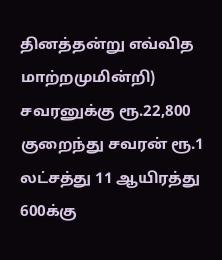தினத்தன்று எவ்வித மாற்றமுமின்றி) சவரனுக்கு ரூ.22,800 குறைந்து சவரன் ரூ.1 லட்சத்து 11 ஆயிரத்து 600க்கு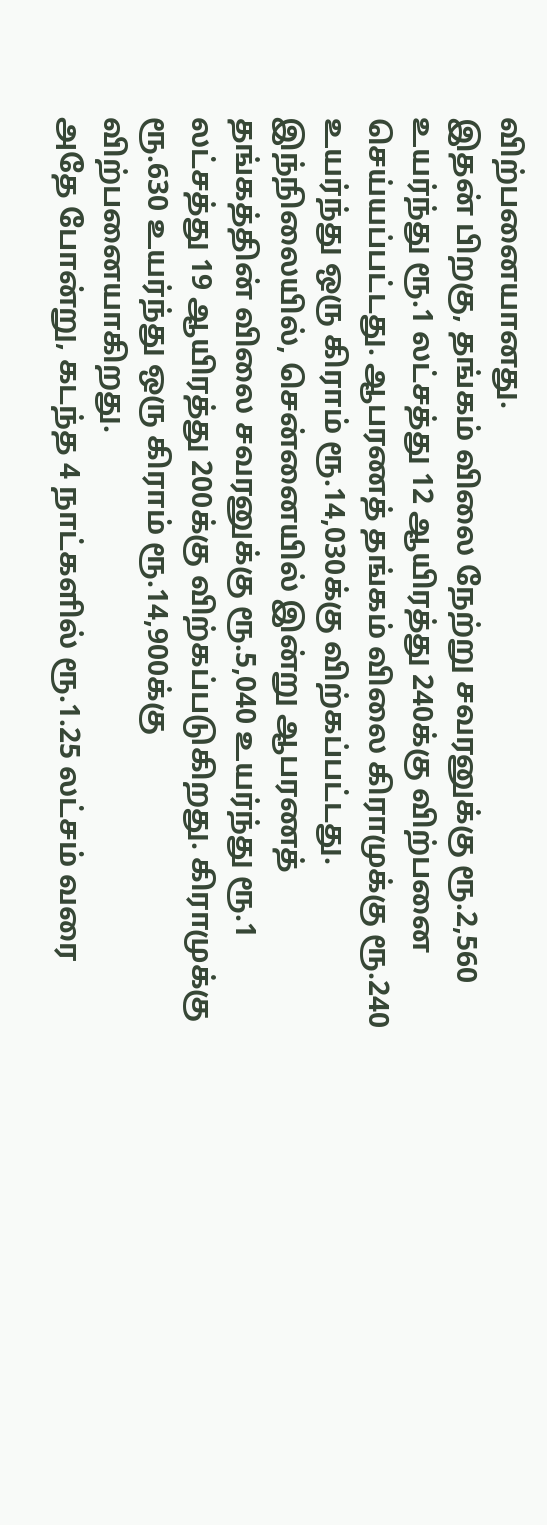விற்பனையானது.
இதன் பிறகு, தங்கம் விலை நேற்று சவரனுக்கு ரூ.2,560 உயர்ந்து ரூ.1 லட்சத்து 12 ஆயிரத்து 240க்கு விற்பனை செய்யப்பட்டது. ஆபரணத் தங்கம் விலை கிராமுக்கு ரூ.240 உயர்ந்து ஒரு கிராம் ரூ.14,030க்கு விற்கப்பட்டது.
இந்நிலையில், சென்னையில் இன்று ஆபரணத் தங்கத்தின் விலை சவரனுக்கு ரூ.5,040 உயர்ந்து ரூ.1 லட்சத்து 19 ஆயிரத்து 200க்கு விற்கப்படுகிறது. கிராமுக்கு ரூ.630 உயர்ந்து ஒரு கிராம் ரூ.14,900க்கு விற்பனையாகிறது.
அதே போன்று, கடந்த 4 நாட்களில் ரூ.1.25 லட்சம் வரை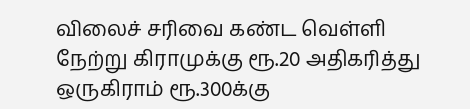விலைச் சரிவை கண்ட வெள்ளி நேற்று கிராமுக்கு ரூ.20 அதிகரித்து ஒருகிராம் ரூ.300க்கு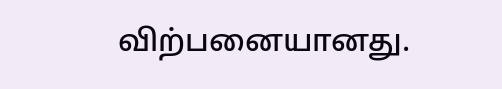விற்பனையானது.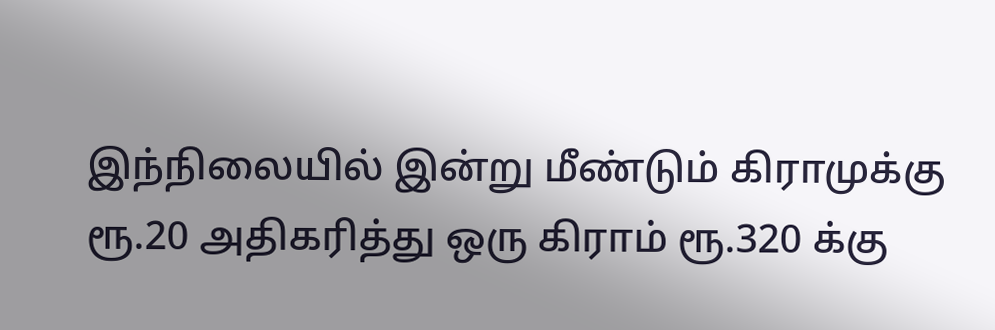இந்நிலையில் இன்று மீண்டும் கிராமுக்கு ரூ.20 அதிகரித்து ஒரு கிராம் ரூ.320 க்கு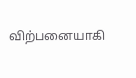விற்பனையாகி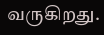வருகிறது.